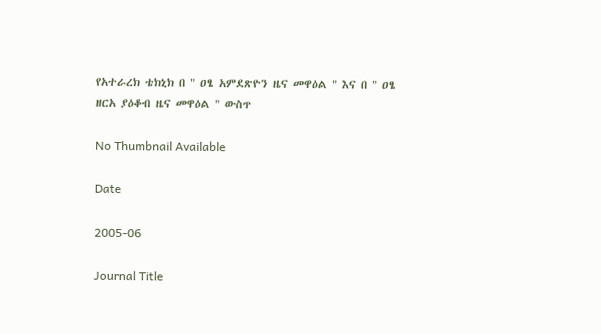የአተራረክ ቴክኒክ በ " ዐፄ አምደጽዮን ዜና መዋዕል " እና በ " ዐፄ ዘርአ ያዕቆብ ዜና መዋዕል " ውስጥ

No Thumbnail Available

Date

2005-06

Journal Title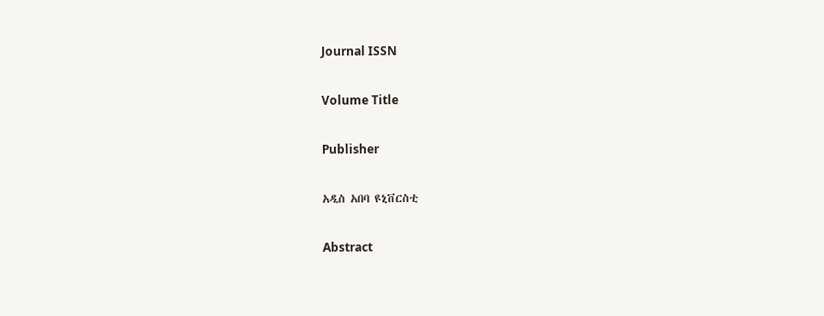Journal ISSN

Volume Title

Publisher

አዲስ አበባ ዩኒቨርስቲ

Abstract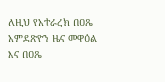ለዚህ የአተራረክ በዐጼ አምደጽዮን ዜና መዋዕል እና በዐጼ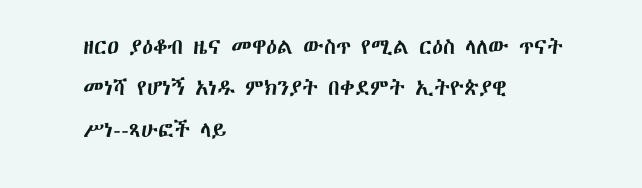ዘርዐ ያዕቆብ ዜና መዋዕል ውስጥ የሚል ርዕስ ላለው ጥናት መነሻ የሆነኝ አነዱ ምክንያት በቀደምት ኢትዮጵያዊ ሥነ--ጻሁፎች ላይ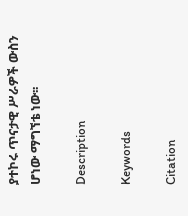ያተኮሩ ጥናታዊ ሥራዎች ውስን ሆነው ማግኘቴ ነው፡፡

Description

Keywords

Citation